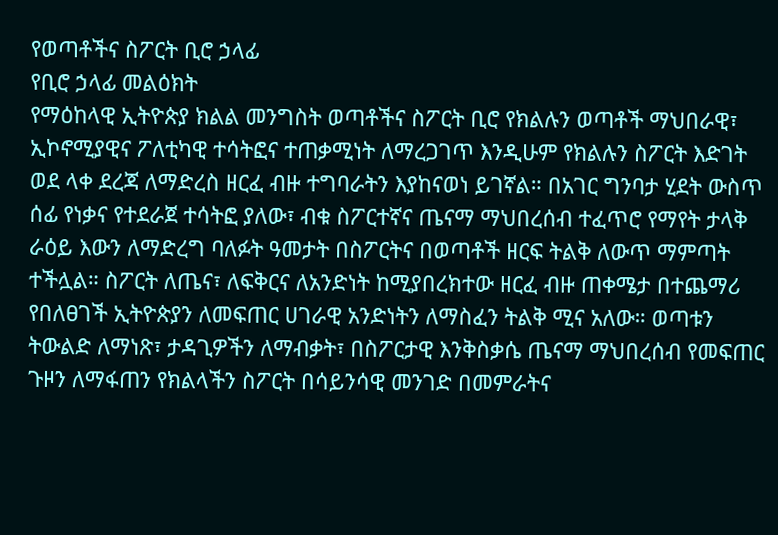የወጣቶችና ስፖርት ቢሮ ኃላፊ
የቢሮ ኃላፊ መልዕክት
የማዕከላዊ ኢትዮጵያ ክልል መንግስት ወጣቶችና ስፖርት ቢሮ የክልሉን ወጣቶች ማህበራዊ፣ ኢኮኖሚያዊና ፖለቲካዊ ተሳትፎና ተጠቃሚነት ለማረጋገጥ እንዲሁም የክልሉን ስፖርት እድገት ወደ ላቀ ደረጃ ለማድረስ ዘርፈ ብዙ ተግባራትን እያከናወነ ይገኛል። በአገር ግንባታ ሂደት ውስጥ ሰፊ የነቃና የተደራጀ ተሳትፎ ያለው፣ ብቁ ስፖርተኛና ጤናማ ማህበረሰብ ተፈጥሮ የማየት ታላቅ ራዕይ እውን ለማድረግ ባለፉት ዓመታት በስፖርትና በወጣቶች ዘርፍ ትልቅ ለውጥ ማምጣት ተችሏል። ስፖርት ለጤና፣ ለፍቅርና ለአንድነት ከሚያበረክተው ዘርፈ ብዙ ጠቀሜታ በተጨማሪ የበለፀገች ኢትዮጵያን ለመፍጠር ሀገራዊ አንድነትን ለማስፈን ትልቅ ሚና አለው። ወጣቱን ትውልድ ለማነጽ፣ ታዳጊዎችን ለማብቃት፣ በስፖርታዊ እንቅስቃሴ ጤናማ ማህበረሰብ የመፍጠር ጉዞን ለማፋጠን የክልላችን ስፖርት በሳይንሳዊ መንገድ በመምራትና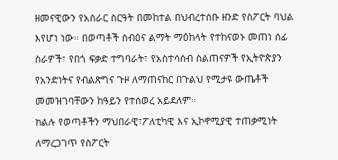ዘመናዊውን የአስራር ስርዓት በመከተል በህብረተሰቡ ዘንድ የስፖርት ባህል እየሆነ ነው። በወጣቶች ስብዕና ልማት ማዕከላት የተከናወኑ መጠነ ሰፊ ስራዎች፣ የበጎ ፍቃድ ተግባራት፣ የአስተሳሰብ ስልጠናዎች የኢትዮጵያን የአንድነትና የብልጽግና ጉዞ ለማጠናከር በጉልህ የሚታዩ ውጤቶች መመዝገባቸውን ከዓይን የተሰወረ አይደለም።
ክልሉ የወጣቶችን ማህበራዊ፣ፖለቲካዊ እና ኢኮኖሚያዊ ተጠቃሚነት ለማረጋገጥ የስፖርት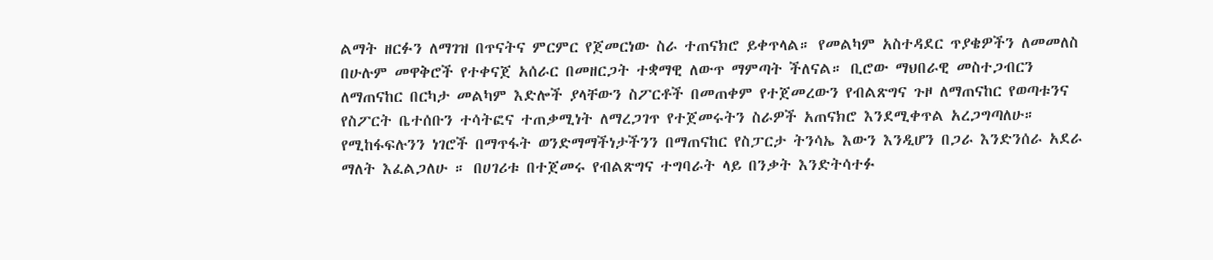ልማት ዘርፉን ለማገዝ በጥናትና ምርምር የጀመርነው ስራ ተጠናክሮ ይቀጥላል። የመልካም አስተዳደር ጥያቄዎችን ለመመለስ በሁሉም መዋቅሮች የተቀናጀ አሰራር በመዘርጋት ተቋማዊ ለውጥ ማምጣት ችለናል። ቢሮው ማህበራዊ መስተጋብርን ለማጠናከር በርካታ መልካም እድሎች ያላቸውን ስፖርቶች በመጠቀም የተጀመረውን የብልጽግና ጉዞ ለማጠናከር የወጣቱንና የስፖርት ቤተሰቡን ተሳትፎና ተጠቃሚነት ለማረጋገጥ የተጀመሩትን ስራዎች አጠናክሮ እንደሚቀጥል አረጋግጣለሁ። የሚከፋፍሉንን ነገሮች በማጥፋት ወንድማማችነታችንን በማጠናከር የስፓርታ ትንሳኤ እውን እንዲሆን በጋራ እንድንሰራ አደራ ማለት እፈልጋለሁ ። በሀገሪቱ በተጀመሩ የብልጽግና ተግባራት ላይ በንቃት እንድትሳተፉ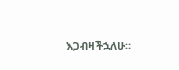እጋብዛችኋለሁ።